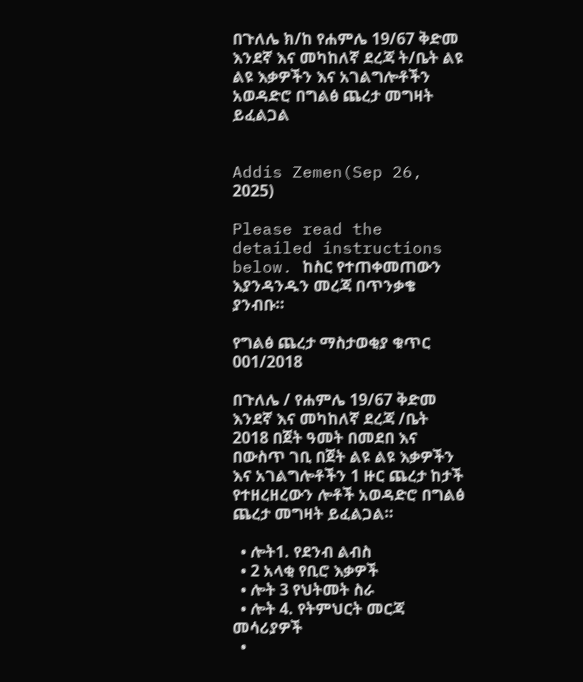በጉለሌ ክ/ከ የሐምሌ 19/67 ቅድመ እንደኛ እና መካከለኛ ደረጃ ት/ቤት ልዩ ልዩ እቃዎችን እና አገልግሎቶችን አወዳድሮ በግልፅ ጨረታ መግዛት ይፈልጋል


Addis Zemen(Sep 26, 2025)

Please read the detailed instructions below. ከስር የተጠቀመጠውን እያንዳንዱን መረጃ በጥንቃቄ ያንብቡ።

የግልፅ ጨረታ ማስታወቂያ ቁጥር 001/2018

በጉለሌ / የሐምሌ 19/67 ቅድመ እንደኛ እና መካከለኛ ደረጃ /ቤት 2018 በጀት ዓመት በመደበ እና በውስጥ ገቢ በጀት ልዩ ልዩ እቃዎችን እና አገልግሎቶችን 1 ዙር ጨረታ ከታች የተዘረዘረውን ሎቶች አወዳድሮ በግልፅ ጨረታ መግዛት ይፈልጋል።

  • ሎት1. የደንብ ልብስ
  • 2 አላቂ የቢሮ እቃዎች
  • ሎት 3 የህትመት ስራ
  • ሎት 4. የትምህርት መርጃ መሳሪያዎች
  •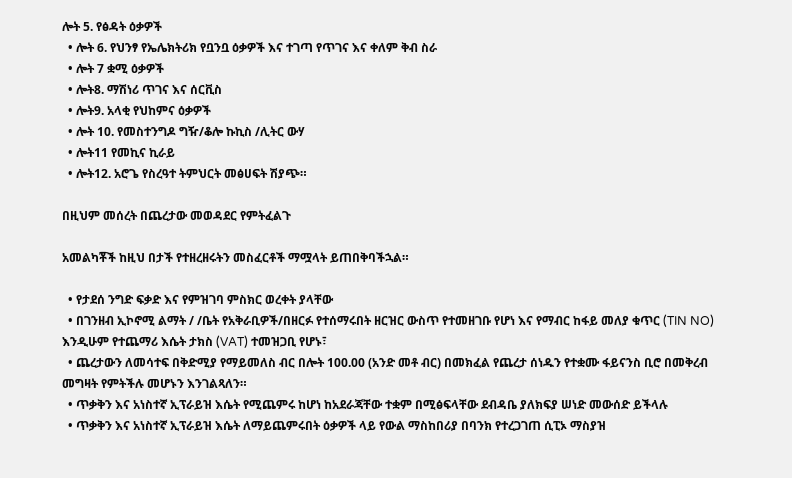ሎት 5. የፅዳት ዕቃዎች
  • ሎት 6. የህንፃ የኤሌክትሪክ የቧንቧ ዕቃዎች እና ተገጣ የጥገና እና ቀለም ቅብ ስራ
  • ሎት 7 ቋሚ ዕቃዎች
  • ሎት8. ማሽነሪ ጥገና እና ሰርቪስ
  • ሎት9. አላቂ የህከምና ዕቃዎች
  • ሎት 10. የመስተንግዶ ግዥ/ቆሎ ኩኪስ /ሊትር ውሃ
  • ሎት11 የመኪና ኪራይ
  • ሎት12. አሮጌ የስረዓተ ትምህርት መፅሀፍት ሽያጭ።

በዚህም መሰረት በጨረታው መወዳደር የምትፈልጉ

አመልካቾች ከዚህ በታች የተዘረዘሩትን መስፈርቶች ማሟላት ይጠበቅባችኋል።

  • የታደሰ ንግድ ፍቃድ እና የምዝገባ ምስክር ወረቀት ያላቸው
  • በገንዘብ ኢኮኖሚ ልማት / /ቤት የአቅራቢዎች/በዘርፉ የተሰማሩበት ዘርዝር ውስጥ የተመዘገቡ የሆነ እና የማብር ከፋይ መለያ ቁጥር (TIN NO) እንዲሁም የተጨማሪ እሴት ታክስ (VAT) ተመዝጋቢ የሆኑ፣
  • ጨረታውን ለመሳተፍ በቅድሚያ የማይመለስ ብር በሎት 100.00 (አንድ መቶ ብር) በመክፈል የጨረታ ሰነዱን የተቋሙ ፋይናንስ ቢሮ በመቅረብ መግዛት የምትችሉ መሆኑን እንገልጻለን።
  • ጥቃቅን እና አነስተኛ ኢፕራይዝ እሴት የሚጨምሩ ከሆነ ከአደራጃቸው ተቋም በሚፅፍላቸው ደብዳቤ ያለክፍያ ሠነድ መውሰድ ይችላሉ
  • ጥቃቅን እና አነስተኛ ኢፕራይዝ እሴት ለማይጨምሩበት ዕቃዎች ላይ የውል ማስከበሪያ በባንክ የተረጋገጠ ሲፒኦ ማስያዝ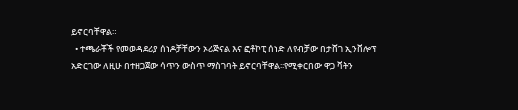ይኖርባቸዋል።
  • ተጫራቾች የመወዳደሪያ ሰነዶቻቸውን ኦሪጅናል እና ፎቶኮፒ ሰነድ ለየብቻው በታሸገ ኢንቨሎፕ አድርገው ለዚሁ በተዘጋጀው ሳጥን ውስጥ ማስገባት ይኖርባቸዋል፡፡የሚቀርበው ዋጋ ቫትን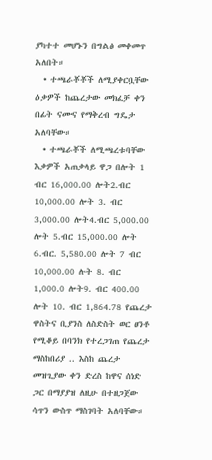ያካተተ መሆኑን በግልፅ መቀመጥ አለበት።
  • ተጫራቾቾች ለሚያቀርቧቸው ዕቃዎች ከጨረታው መክፈቻ ቀን በፊት ናሙና የማቅረብ ግዴታ አለባቸው።
  • ተጫራቾች ለሚጫረቱባቸው እቃዎች አጠቃላይ ዋጋ በሎት 1 ብር 16,000.00 ሎት2.ብር 10,000.00 ሎት 3. ብር 3,000.00 ሎት4.ብር 5,000.00 ሎት 5.ብር 15,000.00 ሎት 6.ብር. 5,580.00 ሎት 7 ብር 10,000.00 ሉት 8. ብር 1,000.0 ሎት9. ብር 400.00 ሎት 10. ብር 1,864.78 የጨረታ ዋስትና ቢያንስ ለስድስት ወር ፀንቶ የሚቆይ በባንክ የተረጋገጠ የጨረታ ማስከበሪያ .. እስከ ጨረታ መዝጊያው ቀን ድረስ ከዋና ሰነድ ጋር በማያያዝ ለዚሁ በተዘጋጀው ሳጥን ውስጥ ማስገባት አለባቸው።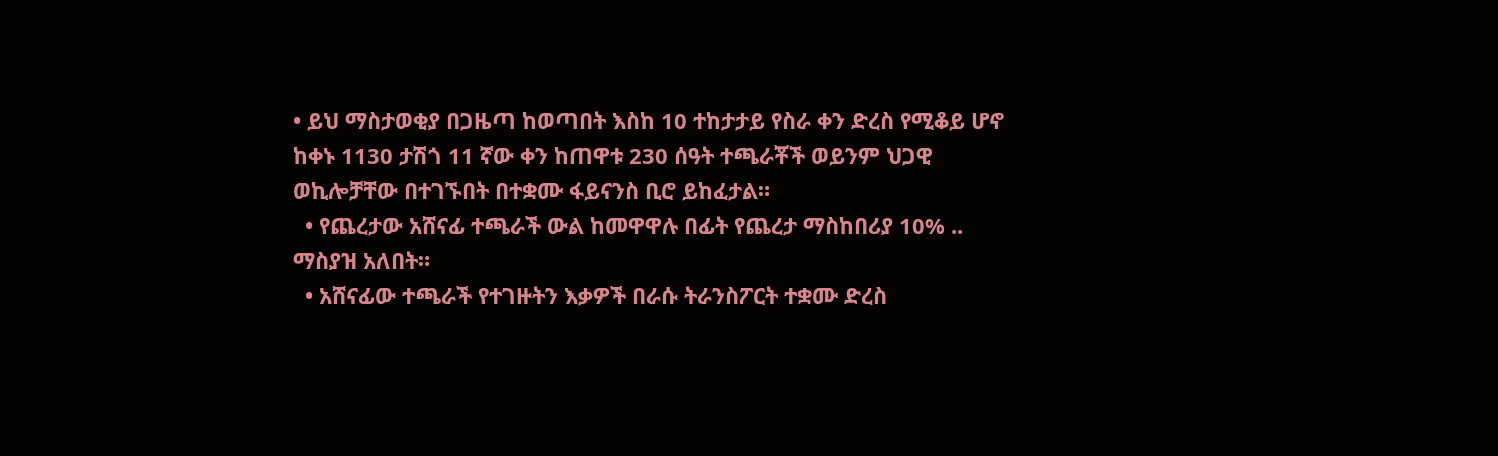• ይህ ማስታወቂያ በጋዜጣ ከወጣበት እስከ 10 ተከታታይ የስራ ቀን ድረስ የሚቆይ ሆኖ ከቀኑ 1130 ታሽጎ 11 ኛው ቀን ከጠዋቱ 230 ሰዓት ተጫራቾች ወይንም ህጋዊ ወኪሎቻቸው በተገኙበት በተቋሙ ፋይናንስ ቢሮ ይከፈታል።
  • የጨረታው አሸናፊ ተጫራች ውል ከመዋዋሉ በፊት የጨረታ ማስከበሪያ 10% .. ማስያዝ አለበት።
  • አሸናፊው ተጫራች የተገዙትን እቃዎች በራሱ ትራንስፖርት ተቋሙ ድረስ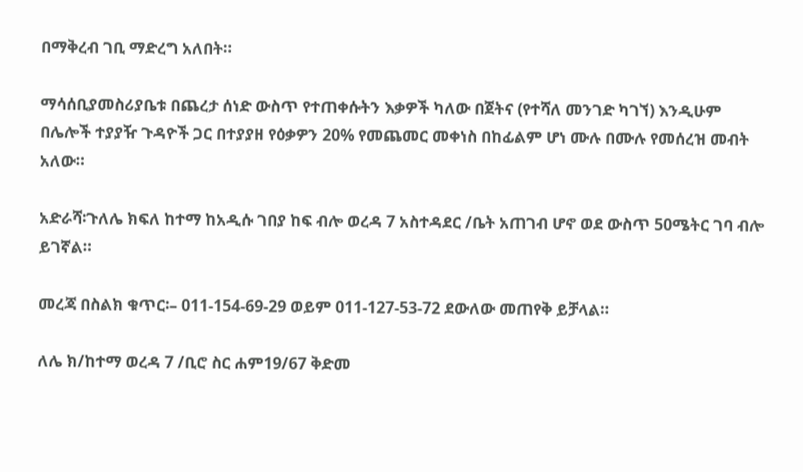በማቅረብ ገቢ ማድረግ አለበት።

ማሳሰቢያመስሪያቤቱ በጨረታ ሰነድ ውስጥ የተጠቀሱትን እቃዎች ካለው በጀትና (የተሻለ መንገድ ካገኘ) እንዲሁም በሌሎች ተያያዥ ጉዳዮች ጋር በተያያዘ የዕቃዎን 20% የመጨመር መቀነስ በከፊልም ሆነ ሙሉ በሙሉ የመሰረዝ መብት አለው።

አድራሻ፡ጉለሌ ክፍለ ከተማ ከአዲሱ ገበያ ከፍ ብሎ ወረዳ 7 አስተዳደር /ቤት አጠገብ ሆኖ ወደ ውስጥ 50ሜትር ገባ ብሎ ይገኛል።

መረጃ በስልክ ቁጥር፡– 011-154-69-29 ወይም 011-127-53-72 ደውለው መጠየቅ ይቻላል።

ለሌ ክ/ከተማ ወረዳ 7 /ቢሮ ስር ሐም19/67 ቅድመ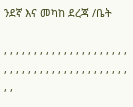ንደኛ እና መካከ ደረጃ /ቤት

, , , , , , , , , , , , , , , , , , , , , , , , , , , , , , , , , , , , , , , , , , , ,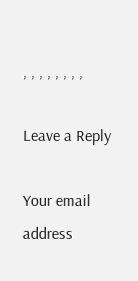, , , , , , , ,

Leave a Reply

Your email address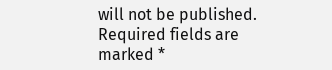will not be published. Required fields are marked *